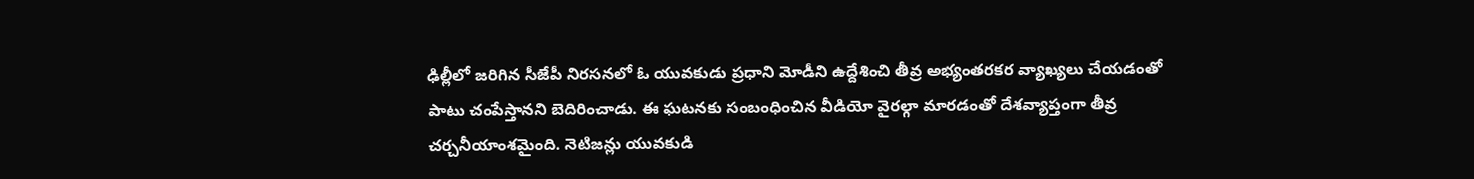ఢిల్లీలో జరిగిన సీజేపీ నిరసనలో ఓ యువకుడు ప్రధాని మోడీని ఉద్దేశించి తీవ్ర అభ్యంతరకర వ్యాఖ్యలు చేయడంతో పాటు చంపేస్తానని బెదిరించాడు. ఈ ఘటనకు సంబంధించిన వీడియో వైరల్గా మారడంతో దేశవ్యాప్తంగా తీవ్ర చర్చనీయాంశమైంది. నెటిజన్లు యువకుడి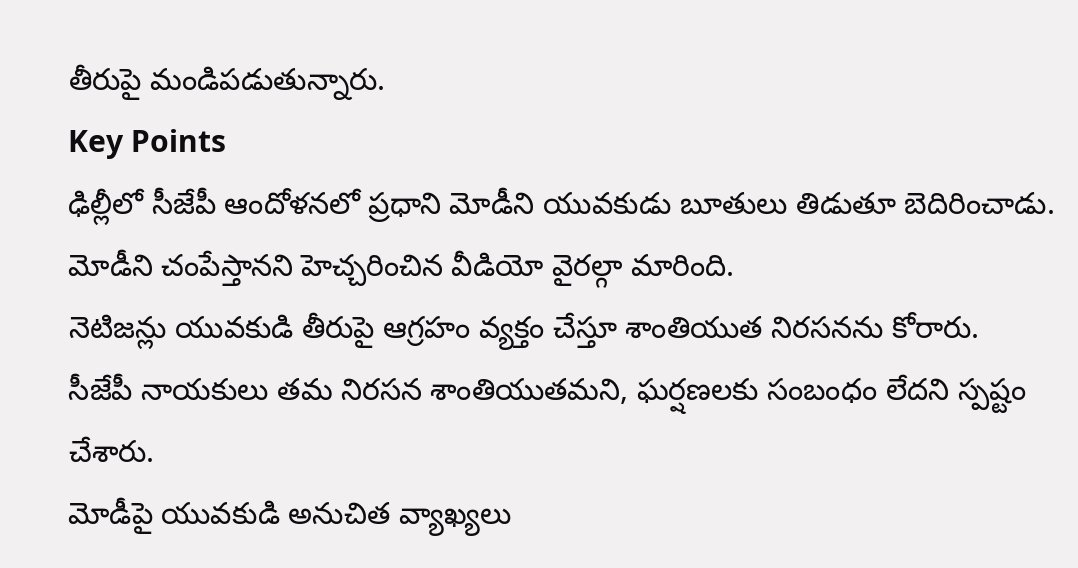తీరుపై మండిపడుతున్నారు.
Key Points
ఢిల్లీలో సీజేపీ ఆందోళనలో ప్రధాని మోడీని యువకుడు బూతులు తిడుతూ బెదిరించాడు.
మోడీని చంపేస్తానని హెచ్చరించిన వీడియో వైరల్గా మారింది.
నెటిజన్లు యువకుడి తీరుపై ఆగ్రహం వ్యక్తం చేస్తూ శాంతియుత నిరసనను కోరారు.
సీజేపీ నాయకులు తమ నిరసన శాంతియుతమని, ఘర్షణలకు సంబంధం లేదని స్పష్టం చేశారు.
మోడీపై యువకుడి అనుచిత వ్యాఖ్యలు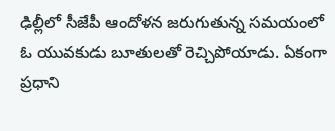ఢిల్లీలో సీజేపీ ఆందోళన జరుగుతున్న సమయంలో ఓ యువకుడు బూతులతో రెచ్చిపోయాడు. ఏకంగా ప్రధాని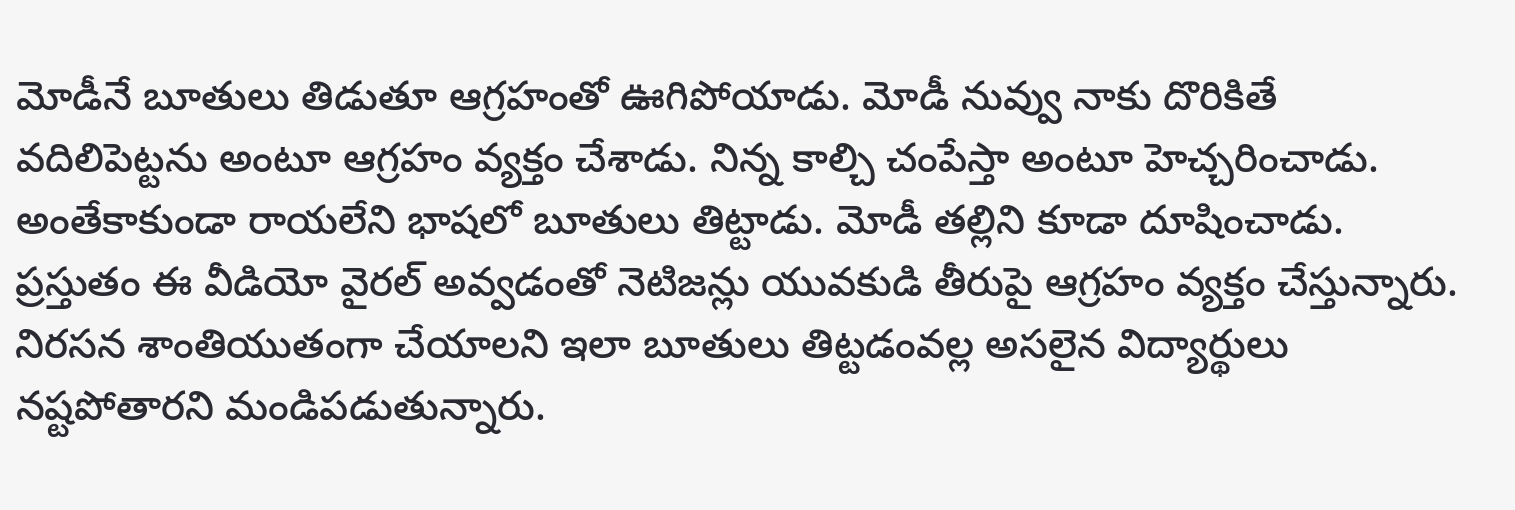మోడీనే బూతులు తిడుతూ ఆగ్రహంతో ఊగిపోయాడు. మోడీ నువ్వు నాకు దొరికితే వదిలిపెట్టను అంటూ ఆగ్రహం వ్యక్తం చేశాడు. నిన్న కాల్చి చంపేస్తా అంటూ హెచ్చరించాడు. అంతేకాకుండా రాయలేని భాషలో బూతులు తిట్టాడు. మోడీ తల్లిని కూడా దూషించాడు. ప్రస్తుతం ఈ వీడియో వైరల్ అవ్వడంతో నెటిజన్లు యువకుడి తీరుపై ఆగ్రహం వ్యక్తం చేస్తున్నారు. నిరసన శాంతియుతంగా చేయాలని ఇలా బూతులు తిట్టడంవల్ల అసలైన విద్యార్థులు నష్టపోతారని మండిపడుతున్నారు.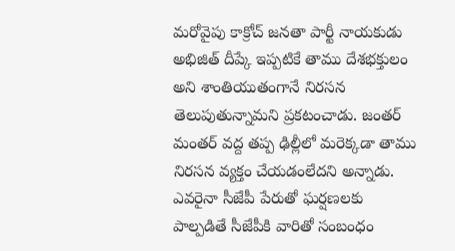మరోవైపు కాక్రోచ్ జనతా పార్టీ నాయకుడు అభిజిత్ దీప్కే ఇప్పటికే తాము దేశభక్తులం అని శాంతియుతంగానే నిరసన తెలుపుతున్నామని ప్రకటంచాడు. జంతర్ మంతర్ వద్ద తప్ప ఢిల్లీలో మరెక్కడా తాము నిరసన వ్యక్తం చేయడంలేదని అన్నాడు. ఎవరైనా సీజేపీ పేరుతో ఘర్షణలకు పాల్పడితే సీజేపీకి వారితో సంబంధం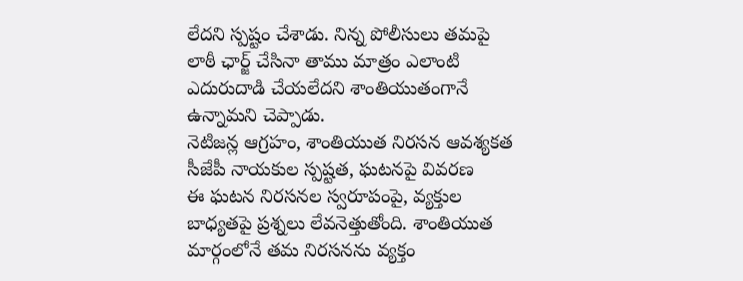లేదని స్పష్టం చేశాడు. నిన్న పోలీసులు తమపై లాఠీ ఛార్జ్ చేసినా తాము మాత్రం ఎలాంటి ఎదురుదాడి చేయలేదని శాంతియుతంగానే ఉన్నామని చెప్పాడు.
నెటిజన్ల ఆగ్రహం, శాంతియుత నిరసన ఆవశ్యకత
సీజేపీ నాయకుల స్పష్టత, ఘటనపై వివరణ
ఈ ఘటన నిరసనల స్వరూపంపై, వ్యక్తుల బాధ్యతపై ప్రశ్నలు లేవనెత్తుతోంది. శాంతియుత మార్గంలోనే తమ నిరసనను వ్యక్తం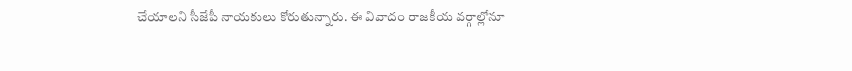చేయాలని సీజేపీ నాయకులు కోరుతున్నారు. ఈ వివాదం రాజకీయ వర్గాల్లోనూ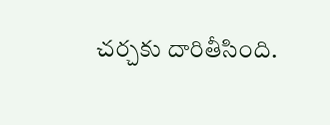చర్చకు దారితీసింది.